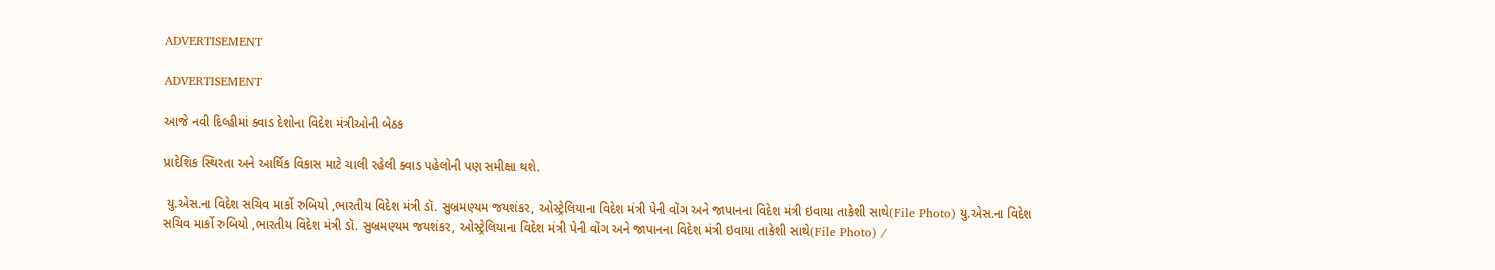ADVERTISEMENT

ADVERTISEMENT

આજે નવી દિલ્હીમાં ક્વાડ દેશોના વિદેશ મંત્રીઓની બેઠક

પ્રાદેશિક સ્થિરતા અને આર્થિક વિકાસ માટે ચાલી રહેલી ક્વાડ પહેલોની પણ સમીક્ષા થશે.

 યુ.એસ.ના વિદેશ સચિવ માર્કો રુબિયો ,ભારતીય વિદેશ મંત્રી ડૉ. સુબ્રમણ્યમ જયશંકર, ઓસ્ટ્રેલિયાના વિદેશ મંત્રી પેની વોંગ અને જાપાનના વિદેશ મંત્રી ઇવાયા તાકેશી સાથે(File Photo) યુ.એસ.ના વિદેશ સચિવ માર્કો રુબિયો ,ભારતીય વિદેશ મંત્રી ડૉ. સુબ્રમણ્યમ જયશંકર, ઓસ્ટ્રેલિયાના વિદેશ મંત્રી પેની વોંગ અને જાપાનના વિદેશ મંત્રી ઇવાયા તાકેશી સાથે(File Photo) /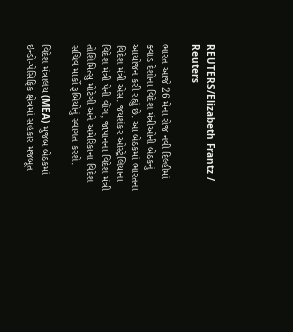REUTERS/Elizabeth Frantz / Reuters

ભારત આજે 26 મેના રોજ નવી દિલ્હીમાં ક્વાડ દેશોના વિદેશ મંત્રીઓની બેઠકનું આયોજન કરી રહ્યું છે. આ બેઠકમાં ભારતના વિદેશ મંત્રી એસ. જયશંકર ઓસ્ટ્રેલિયાના વિદેશ મંત્રી પેની વોંગ, જાપાનના વિદેશ મંત્રી તોશિમિત્સુ મોટેગી અને અમેરિકાના વિદેશ સચિવ માર્કો રૂબિયોનું સ્વાગત કરશે.

વિદેશ મંત્રાલય (MEA) મુજબ બેઠકમાં ઇન્ડો-પેસિફિક ક્ષેત્રમાં સહકાર મજબૂત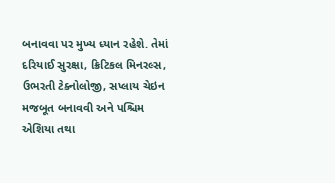બનાવવા પર મુખ્ય ધ્યાન રહેશે. તેમાં દરિયાઈ સુરક્ષા, ક્રિટિકલ મિનરલ્સ, ઉભરતી ટેક્નોલોજી, સપ્લાય ચેઇન મજબૂત બનાવવી અને પશ્ચિમ એશિયા તથા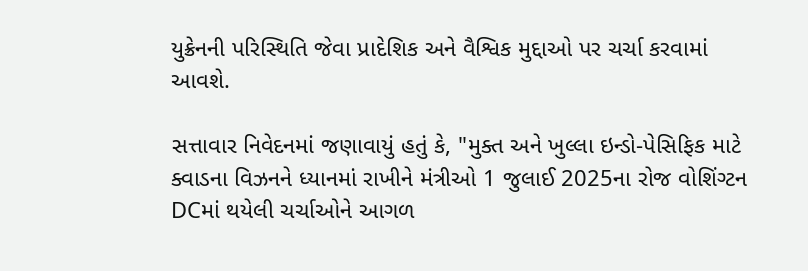યુક્રેનની પરિસ્થિતિ જેવા પ્રાદેશિક અને વૈશ્વિક મુદ્દાઓ પર ચર્ચા કરવામાં આવશે.

સત્તાવાર નિવેદનમાં જણાવાયું હતું કે, "મુક્ત અને ખુલ્લા ઇન્ડો-પેસિફિક માટે ક્વાડના વિઝનને ધ્યાનમાં રાખીને મંત્રીઓ 1 જુલાઈ 2025ના રોજ વોશિંગ્ટન DCમાં થયેલી ચર્ચાઓને આગળ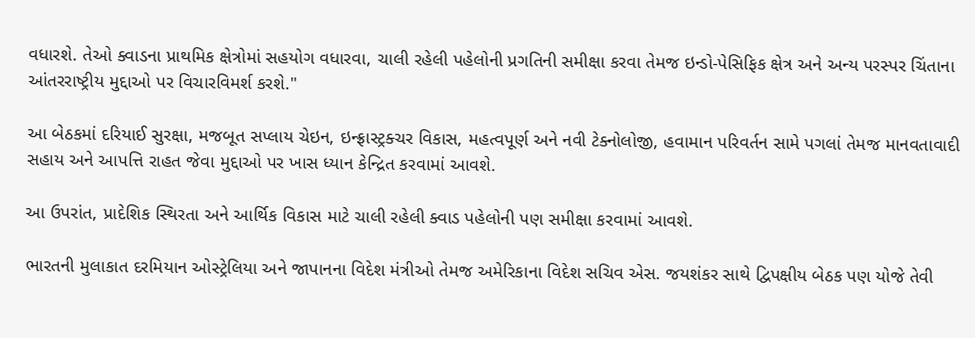વધારશે. તેઓ ક્વાડના પ્રાથમિક ક્ષેત્રોમાં સહયોગ વધારવા, ચાલી રહેલી પહેલોની પ્રગતિની સમીક્ષા કરવા તેમજ ઇન્ડો-પેસિફિક ક્ષેત્ર અને અન્ય પરસ્પર ચિંતાના આંતરરાષ્ટ્રીય મુદ્દાઓ પર વિચારવિમર્શ કરશે."

આ બેઠકમાં દરિયાઈ સુરક્ષા, મજબૂત સપ્લાય ચેઇન, ઇન્ફ્રાસ્ટ્રક્ચર વિકાસ, મહત્વપૂર્ણ અને નવી ટેક્નોલોજી, હવામાન પરિવર્તન સામે પગલાં તેમજ માનવતાવાદી સહાય અને આપત્તિ રાહત જેવા મુદ્દાઓ પર ખાસ ધ્યાન કેન્દ્રિત કરવામાં આવશે.

આ ઉપરાંત, પ્રાદેશિક સ્થિરતા અને આર્થિક વિકાસ માટે ચાલી રહેલી ક્વાડ પહેલોની પણ સમીક્ષા કરવામાં આવશે.

ભારતની મુલાકાત દરમિયાન ઓસ્ટ્રેલિયા અને જાપાનના વિદેશ મંત્રીઓ તેમજ અમેરિકાના વિદેશ સચિવ એસ. જયશંકર સાથે દ્વિપક્ષીય બેઠક પણ યોજે તેવી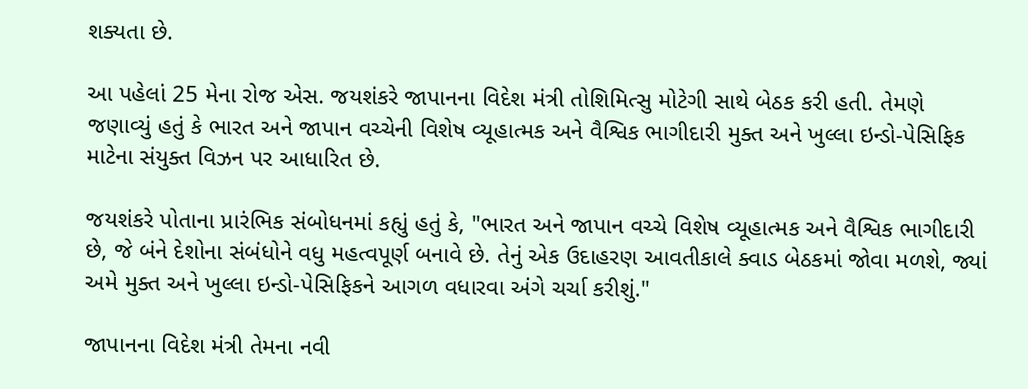શક્યતા છે.

આ પહેલાં 25 મેના રોજ એસ. જયશંકરે જાપાનના વિદેશ મંત્રી તોશિમિત્સુ મોટેગી સાથે બેઠક કરી હતી. તેમણે જણાવ્યું હતું કે ભારત અને જાપાન વચ્ચેની વિશેષ વ્યૂહાત્મક અને વૈશ્વિક ભાગીદારી મુક્ત અને ખુલ્લા ઇન્ડો-પેસિફિક માટેના સંયુક્ત વિઝન પર આધારિત છે.

જયશંકરે પોતાના પ્રારંભિક સંબોધનમાં કહ્યું હતું કે, "ભારત અને જાપાન વચ્ચે વિશેષ વ્યૂહાત્મક અને વૈશ્વિક ભાગીદારી છે, જે બંને દેશોના સંબંધોને વધુ મહત્વપૂર્ણ બનાવે છે. તેનું એક ઉદાહરણ આવતીકાલે ક્વાડ બેઠકમાં જોવા મળશે, જ્યાં અમે મુક્ત અને ખુલ્લા ઇન્ડો-પેસિફિકને આગળ વધારવા અંગે ચર્ચા કરીશું."

જાપાનના વિદેશ મંત્રી તેમના નવી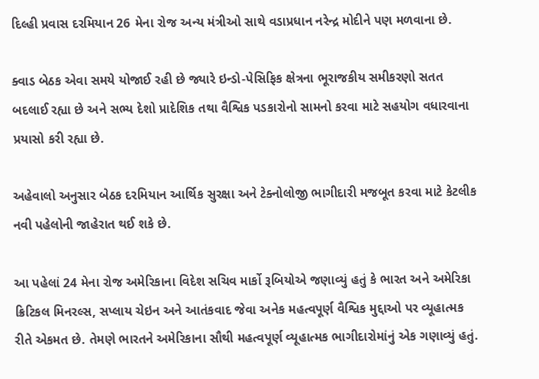દિલ્હી પ્રવાસ દરમિયાન 26 મેના રોજ અન્ય મંત્રીઓ સાથે વડાપ્રધાન નરેન્દ્ર મોદીને પણ મળવાના છે.

ક્વાડ બેઠક એવા સમયે યોજાઈ રહી છે જ્યારે ઇન્ડો-પેસિફિક ક્ષેત્રના ભૂરાજકીય સમીકરણો સતત બદલાઈ રહ્યા છે અને સભ્ય દેશો પ્રાદેશિક તથા વૈશ્વિક પડકારોનો સામનો કરવા માટે સહયોગ વધારવાના પ્રયાસો કરી રહ્યા છે.

અહેવાલો અનુસાર બેઠક દરમિયાન આર્થિક સુરક્ષા અને ટેક્નોલોજી ભાગીદારી મજબૂત કરવા માટે કેટલીક નવી પહેલોની જાહેરાત થઈ શકે છે.

આ પહેલાં 24 મેના રોજ અમેરિકાના વિદેશ સચિવ માર્કો રૂબિયોએ જણાવ્યું હતું કે ભારત અને અમેરિકા ક્રિટિકલ મિનરલ્સ, સપ્લાય ચેઇન અને આતંકવાદ જેવા અનેક મહત્વપૂર્ણ વૈશ્વિક મુદ્દાઓ પર વ્યૂહાત્મક રીતે એકમત છે. તેમણે ભારતને અમેરિકાના સૌથી મહત્વપૂર્ણ વ્યૂહાત્મક ભાગીદારોમાંનું એક ગણાવ્યું હતું.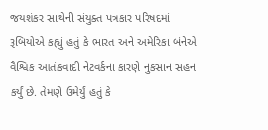જયશંકર સાથેની સંયુક્ત પત્રકાર પરિષદમાં રૂબિયોએ કહ્યું હતું કે ભારત અને અમેરિકા બંનેએ વૈશ્વિક આતંકવાદી નેટવર્કના કારણે નુકસાન સહન કર્યું છે. તેમણે ઉમેર્યું હતું કે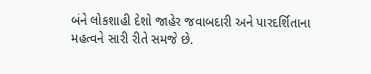બંને લોકશાહી દેશો જાહેર જવાબદારી અને પારદર્શિતાના મહત્વને સારી રીતે સમજે છે.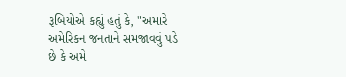રૂબિયોએ કહ્યું હતું કે, "અમારે અમેરિકન જનતાને સમજાવવું પડે છે કે અમે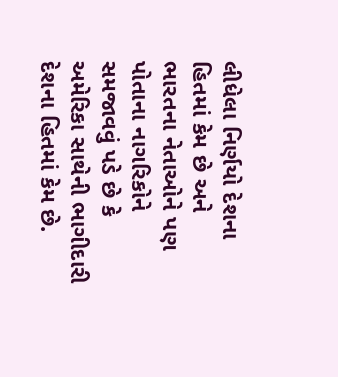લીધેલા નિર્ણયો દેશના હિતમાં કેમ છે અને ભારતના નેતાઓને પણ પોતાના નાગરિકોને સમજાવવું પડે છે કે અમેરિકા સાથેની ભાગીદારી દેશના હિતમાં કેમ છે.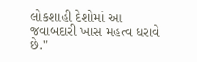લોકશાહી દેશોમાં આ જવાબદારી ખાસ મહત્વ ધરાવે છે."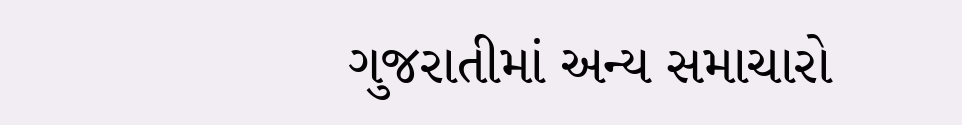ગુજરાતીમાં અન્ય સમાચારો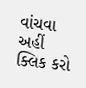વાંચવા અહીં ક્લિક કરો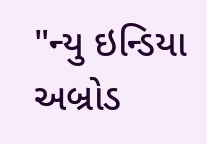"ન્યુ ઇન્ડિયા અબ્રોડ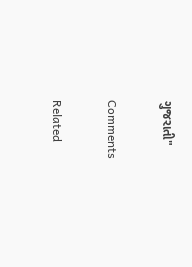ગુજરાતી"

Comments

Related